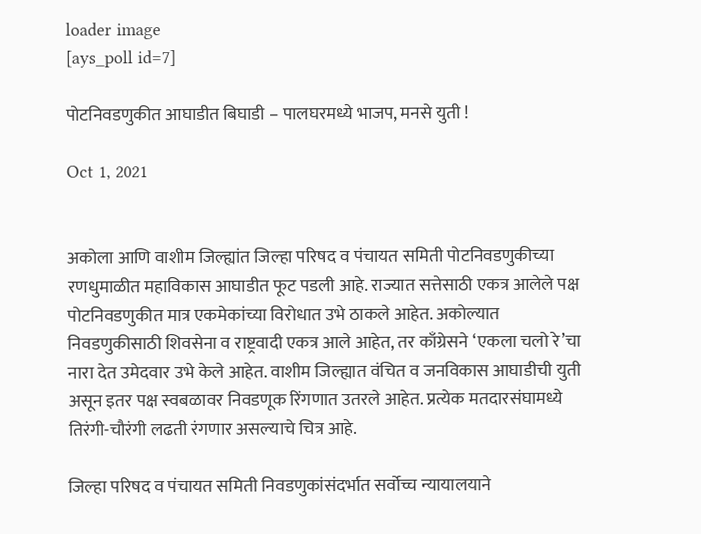loader image
[ays_poll id=7]

पोटनिवडणुकीत आघाडीत बिघाडी – पालघरमध्ये भाजप, मनसे युती !

Oct 1, 2021


अकोला आणि वाशीम जिल्ह्यांत जिल्हा परिषद व पंचायत समिती पोटनिवडणुकीच्या रणधुमाळीत महाविकास आघाडीत फूट पडली आहे. राज्यात सत्तेसाठी एकत्र आलेले पक्ष पोटनिवडणुकीत मात्र एकमेकांच्या विरोधात उभे ठाकले आहेत. अकोल्यात निवडणुकीसाठी शिवसेना व राष्ट्रवादी एकत्र आले आहेत, तर काँग्रेसने ‘एकला चलो रे’चा नारा देत उमेदवार उभे केले आहेत. वाशीम जिल्ह्यात वंचित व जनविकास आघाडीची युती असून इतर पक्ष स्वबळावर निवडणूक रिंगणात उतरले आहेत. प्रत्येक मतदारसंघामध्ये तिरंगी-चौरंगी लढती रंगणार असल्याचे चित्र आहे.

जिल्हा परिषद व पंचायत समिती निवडणुकांसंदर्भात सर्वोच्च न्यायालयाने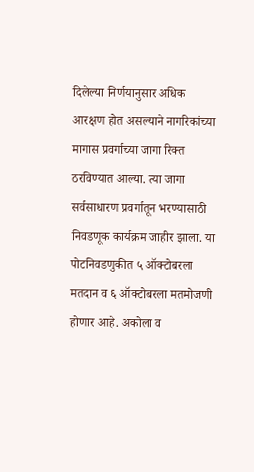दिलेल्या निर्णयानुसार अधिक आरक्षण होत असल्याने नागरिकांच्या मागास प्रवर्गाच्या जागा रिक्त ठरविण्यात आल्या. त्या जागा सर्वसाधारण प्रवर्गातून भरण्यासाठी निवडणूक कार्यक्रम जाहीर झाला. या पोटनिवडणुकीत ५ ऑक्टोबरला मतदान व ६ ऑक्टोबरला मतमोजणी होणार आहे. अकोला व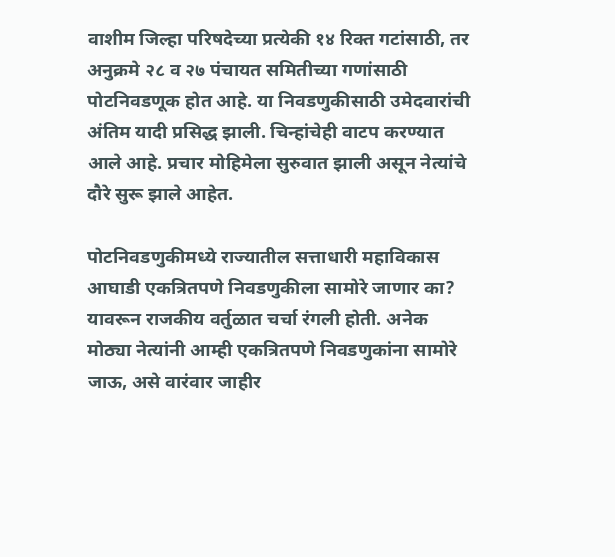वाशीम जिल्हा परिषदेच्या प्रत्येकी १४ रिक्त गटांसाठी, तर अनुक्रमे २८ व २७ पंचायत समितीच्या गणांसाठी पोटनिवडणूक होत आहे. या निवडणुकीसाठी उमेदवारांची अंतिम यादी प्रसिद्ध झाली. चिन्हांचेही वाटप करण्यात आले आहे. प्रचार मोहिमेला सुरुवात झाली असून नेत्यांचे दौरे सुरू झाले आहेत.

पोटनिवडणुकीमध्ये राज्यातील सत्ताधारी महाविकास आघाडी एकत्रितपणे निवडणुकीला सामोरे जाणार का? यावरून राजकीय वर्तुळात चर्चा रंगली होती. अनेक मोठ्या नेत्यांनी आम्ही एकत्रितपणे निवडणुकांना सामोरे जाऊ, असे वारंवार जाहीर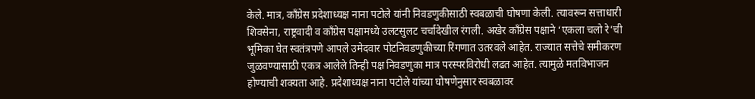केले. मात्र, काँग्रेस प्रदेशाध्यक्ष नाना पटोले यांनी निवडणुकीसाठी स्वबळाची घोषणा केली. त्यावरून सत्ताधारी शिवसेना, राष्ट्रवादी व काँग्रेस पक्षामध्ये उलटसुलट चर्चादेखील रंगली. अखेर काँग्रेस पक्षाने ‘एकला चलो रे’ची भूमिका घेत स्वतंत्रपणे आपले उमेदवार पोटनिवडणुकीच्या रिंगणात उतरवले आहेत. राज्यात सत्तेचे समीकरण जुळवण्यासाठी एकत्र आलेले तिन्ही पक्ष निवडणुका मात्र परस्परविरोधी लढत आहेत. त्यामुळे मतविभाजन होण्याची शक्यता आहे. प्रदेशाध्यक्ष नाना पटोले यांच्या घोषणेनुसार स्वबळावर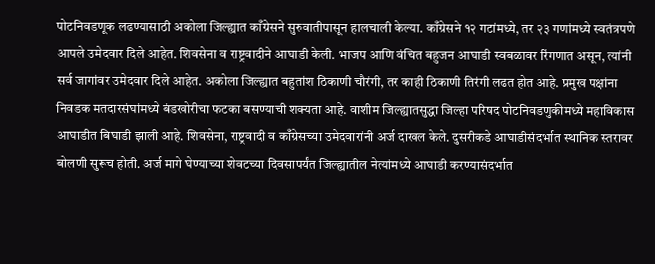पोटनिवडणूक लढण्यासाठी अकोला जिल्ह्यात काँग्रेसने सुरुवातीपासून हालचाली केल्या. काँग्रेसने १२ गटांमध्ये, तर २३ गणांमध्ये स्वतंत्रपणे आपले उमेदवार दिले आहेत. शिवसेना व राष्ट्रवादीने आघाडी केली. भाजप आणि वंचित बहुजन आघाडी स्वबळावर रिंगणात असून, त्यांनी सर्व जागांवर उमेदवार दिले आहेत. अकोला जिल्ह्यात बहुतांश ठिकाणी चौरंगी, तर काही ठिकाणी तिरंगी लढत होत आहे. प्रमुख पक्षांना निवडक मतदारसंघांमध्ये बंडखोरीचा फटका बसण्याची शक्यता आहे. वाशीम जिल्ह्यातसुद्धा जिल्हा परिषद पोटनिवडणुकीमध्ये महाविकास आघाडीत बिघाडी झाली आहे. शिवसेना, राष्ट्रवादी व काँग्रेसच्या उमेदवारांनी अर्ज दाखल केले. दुसरीकडे आघाडीसंदर्भात स्थानिक स्तरावर बोलणी सुरूच होती. अर्ज मागे घेण्याच्या शेवटच्या दिवसापर्यंत जिल्ह्यातील नेत्यांमध्ये आघाडी करण्यासंदर्भात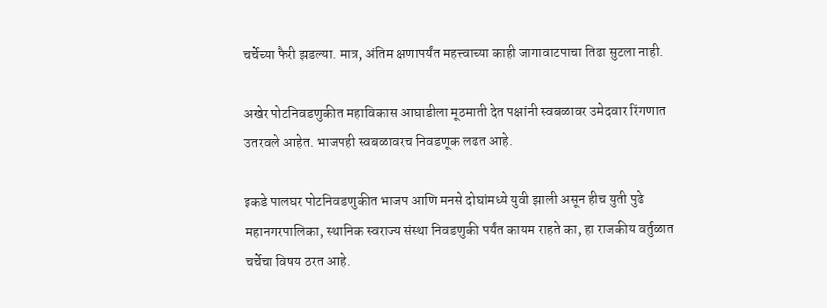चर्चेच्या फैरी झडल्या. मात्र, अंतिम क्षणापर्यंत महत्त्वाच्या काही जागावाटपाचा तिढा सुटला नाही.

अखेर पोटनिवडणुकीत महाविकास आघाडीला मूठमाती देत पक्षांनी स्वबळावर उमेदवार रिंगणात उतरवले आहेत. भाजपही स्वबळावरच निवडणूक लढत आहे.

इकडे पालघर पोटनिवडणुकीत भाजप आणि मनसे दोघांमध्ये युवी झाली असून हीच युती पुढे महानगरपालिका, स्थानिक स्वराज्य संस्था निवडणुकी पर्यंत कायम राहते का, हा राजकीय वर्तुळात चर्चेचा विषय ठरत आहे.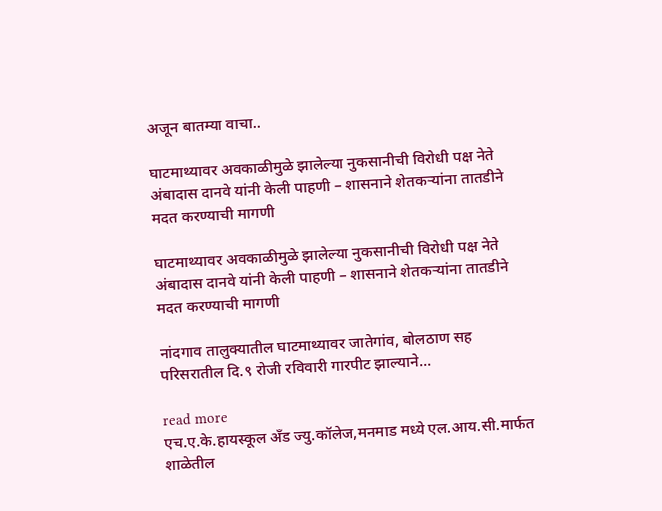अजून बातम्या वाचा..

घाटमाथ्यावर अवकाळीमुळे झालेल्या नुकसानीची विरोधी पक्ष नेते अंबादास दानवे यांनी केली पाहणी – शासनाने शेतकऱ्यांना तातडीने मदत करण्याची मागणी

घाटमाथ्यावर अवकाळीमुळे झालेल्या नुकसानीची विरोधी पक्ष नेते अंबादास दानवे यांनी केली पाहणी – शासनाने शेतकऱ्यांना तातडीने मदत करण्याची मागणी

नांदगाव तालुक्यातील घाटमाथ्यावर जातेगांव, बोलठाण सह परिसरातील दि.९ रोजी रविवारी गारपीट झाल्याने...

read more
एच.ए.के.हायस्कूल अँड ज्यु.कॉलेज,मनमाड मध्ये एल.आय.सी.मार्फत शाळेतील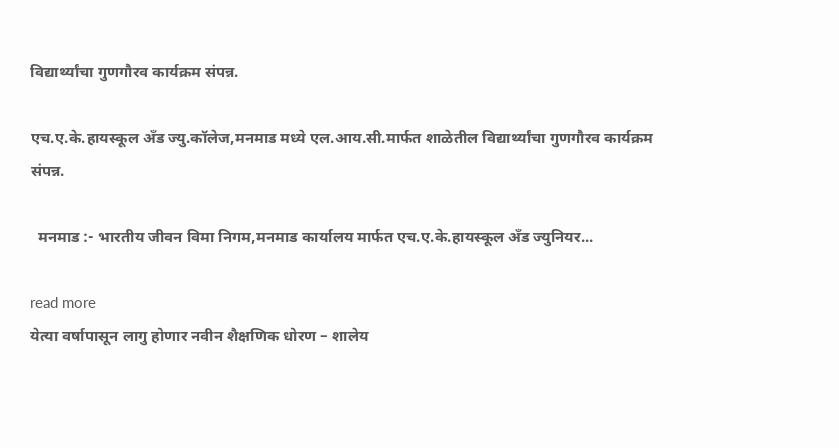विद्यार्थ्यांचा गुणगौरव कार्यक्रम संपन्न.

एच.ए.के.हायस्कूल अँड ज्यु.कॉलेज,मनमाड मध्ये एल.आय.सी.मार्फत शाळेतील विद्यार्थ्यांचा गुणगौरव कार्यक्रम संपन्न.

  मनमाड :- भारतीय जीवन विमा निगम,मनमाड कार्यालय मार्फत एच.ए.के.हायस्कूल अँड ज्युनियर...

read more
येत्या वर्षापासून लागु होणार नवीन शैक्षणिक धोरण – शालेय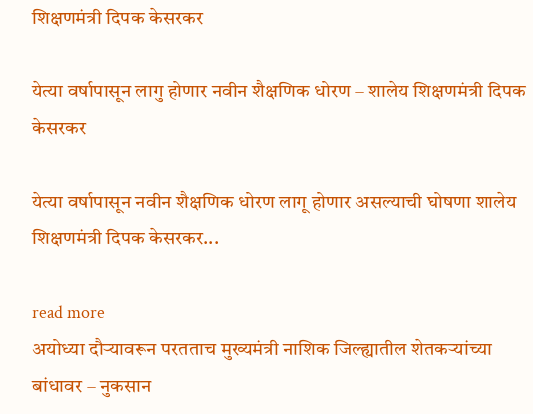शिक्षणमंत्री दिपक केसरकर

येत्या वर्षापासून लागु होणार नवीन शैक्षणिक धोरण – शालेय शिक्षणमंत्री दिपक केसरकर

येत्या वर्षापासून नवीन शैक्षणिक धोरण लागू होणार असल्याची घोषणा शालेय शिक्षणमंत्री दिपक केसरकर...

read more
अयोध्या दौऱ्यावरून परतताच मुख्यमंत्री नाशिक जिल्ह्यातील शेतकऱ्यांच्या बांधावर – नुकसान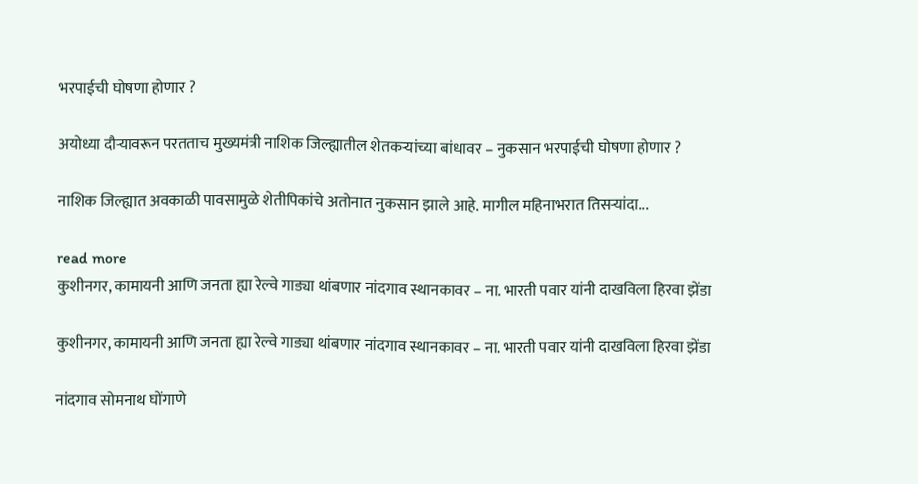भरपाईची घोषणा होणार ?

अयोध्या दौऱ्यावरून परतताच मुख्यमंत्री नाशिक जिल्ह्यातील शेतकऱ्यांच्या बांधावर – नुकसान भरपाईची घोषणा होणार ?

नाशिक जिल्ह्यात अवकाळी पावसामुळे शेतीपिकांचे अतोनात नुकसान झाले आहे. मागील महिनाभरात तिसऱ्यांदा...

read more
कुशीनगर, कामायनी आणि जनता ह्या रेल्वे गाड्या थांबणार नांदगाव स्थानकावर – ना. भारती पवार यांनी दाखविला हिरवा झेंडा

कुशीनगर, कामायनी आणि जनता ह्या रेल्वे गाड्या थांबणार नांदगाव स्थानकावर – ना. भारती पवार यांनी दाखविला हिरवा झेंडा

नांदगाव सोमनाथ घोंगाणे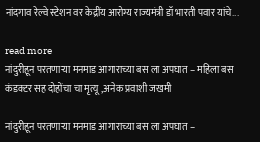नांदगाव रेल्वे स्टेशन वर केद्रींय आरोग्य राज्यमंत्री डॉ भारती पवार यांचे...

read more
नांदुरीहून परतणाऱ्या मनमाड आगाराच्या बस ला अपघात – महिला बस कंडक्टर सह दोहोंचा चा मृत्यू,अनेक प्रवाशी जखमी

नांदुरीहून परतणाऱ्या मनमाड आगाराच्या बस ला अपघात –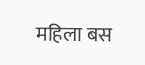महिला बस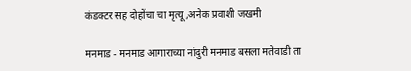कंडक्टर सह दोहोंचा चा मृत्यू,अनेक प्रवाशी जखमी

मनमाड - मनमाड आगाराच्या नांदुरी मनमाड बसला मतेवाडी ता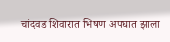चांदवड शिवारात भिषण अपघात झाला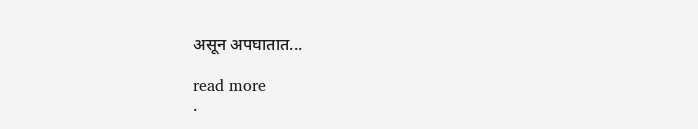असून अपघातात...

read more
.